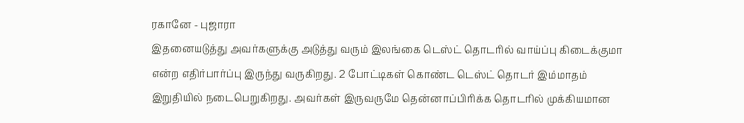ரகானே - புஜாரா
இதனையடுத்து அவர்களுக்கு அடுத்து வரும் இலங்கை டெஸ்ட் தொடரில் வாய்ப்பு கிடைக்குமா என்ற எதிர்பார்ப்பு இருந்து வருகிறது. 2 போட்டிகள் கொண்ட டெஸ்ட் தொடர் இம்மாதம் இறுதியில் நடைபெறுகிறது. அவர்கள் இருவருமே தென்னாப்பிரிக்க தொடரில் முக்கியமான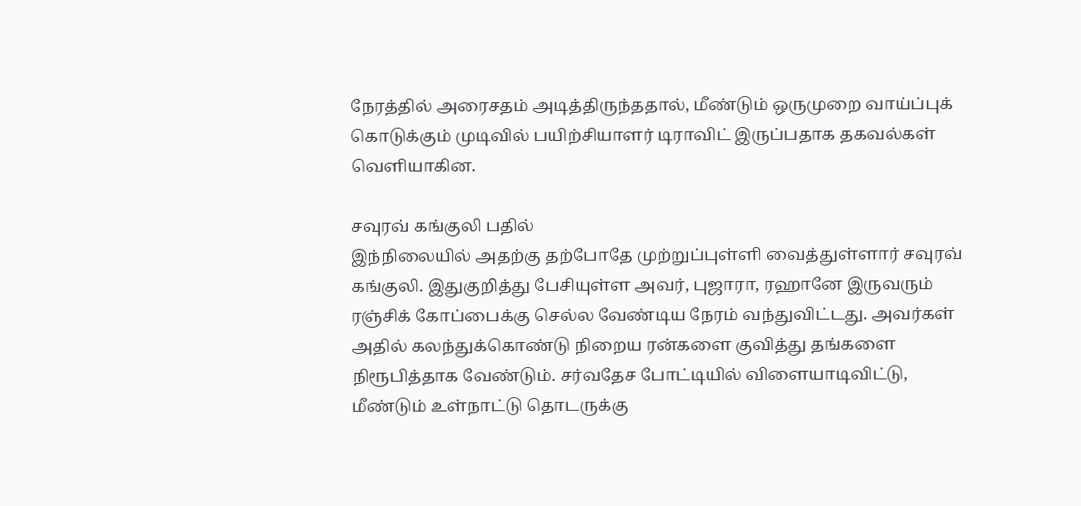நேரத்தில் அரைசதம் அடித்திருந்ததால், மீண்டும் ஒருமுறை வாய்ப்புக் கொடுக்கும் முடிவில் பயிற்சியாளர் டிராவிட் இருப்பதாக தகவல்கள் வெளியாகின.

சவுரவ் கங்குலி பதில்
இந்நிலையில் அதற்கு தற்போதே முற்றுப்புள்ளி வைத்துள்ளார் சவுரவ் கங்குலி. இதுகுறித்து பேசியுள்ள அவர், புஜாரா, ரஹானே இருவரும் ரஞ்சிக் கோப்பைக்கு செல்ல வேண்டிய நேரம் வந்துவிட்டது. அவர்கள் அதில் கலந்துக்கொண்டு நிறைய ரன்களை குவித்து தங்களை நிரூபித்தாக வேண்டும். சர்வதேச போட்டியில் விளையாடிவிட்டு, மீண்டும் உள்நாட்டு தொடருக்கு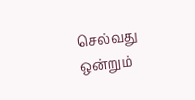செல்வது ஒன்றும்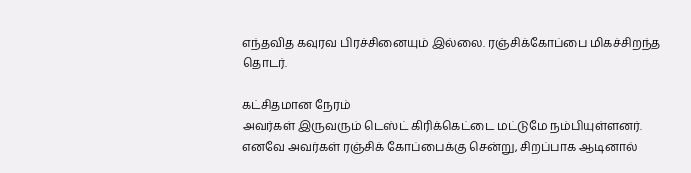எந்தவித கவுரவ பிரச்சினையும் இல்லை. ரஞ்சிக்கோப்பை மிகச்சிறந்த தொடர்.

கட்சிதமான நேரம்
அவர்கள் இருவரும் டெஸ்ட் கிரிக்கெட்டை மட்டுமே நம்பியுள்ளனர். எனவே அவர்கள் ரஞ்சிக் கோப்பைக்கு சென்று, சிறப்பாக ஆடினால்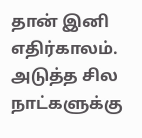தான் இனி எதிர்காலம். அடுத்த சில நாட்களுக்கு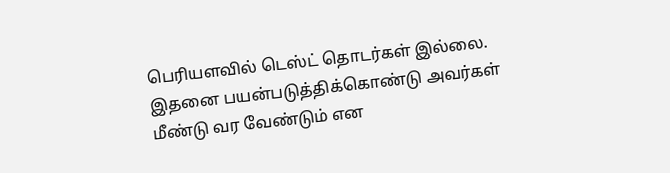பெரியளவில் டெஸ்ட் தொடர்கள் இல்லை. இதனை பயன்படுத்திக்கொண்டு அவர்கள் மீண்டு வர வேண்டும் என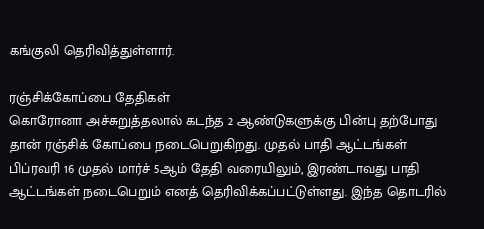கங்குலி தெரிவித்துள்ளார்.

ரஞ்சிக்கோப்பை தேதிகள்
கொரோனா அச்சுறுத்தலால் கடந்த 2 ஆண்டுகளுக்கு பின்பு தற்போது தான் ரஞ்சிக் கோப்பை நடைபெறுகிறது. முதல் பாதி ஆட்டங்கள் பிப்ரவரி 16 முதல் மார்ச் 5ஆம் தேதி வரையிலும், இரண்டாவது பாதி ஆட்டங்கள் நடைபெறும் எனத் தெரிவிக்கப்பட்டுள்ளது. இந்த தொடரில்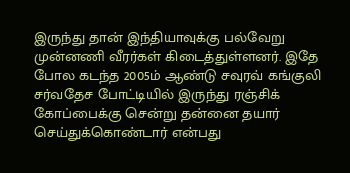இருந்து தான் இந்தியாவுக்கு பல்வேறு முன்னணி வீரர்கள் கிடைத்துள்ளனர். இதே போல கடந்த 2005ம் ஆண்டு சவுரவ் கங்குலி சர்வதேச போட்டியில் இருந்து ரஞ்சிக் கோப்பைக்கு சென்று தன்னை தயார் செய்துக்கொண்டார் என்பது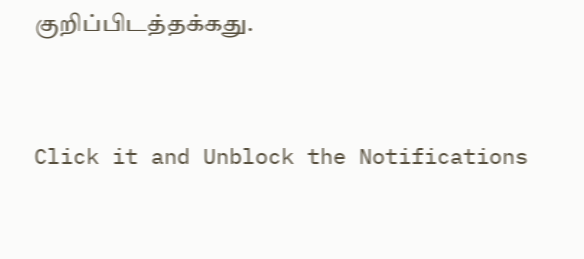குறிப்பிடத்தக்கது.


Click it and Unblock the Notifications